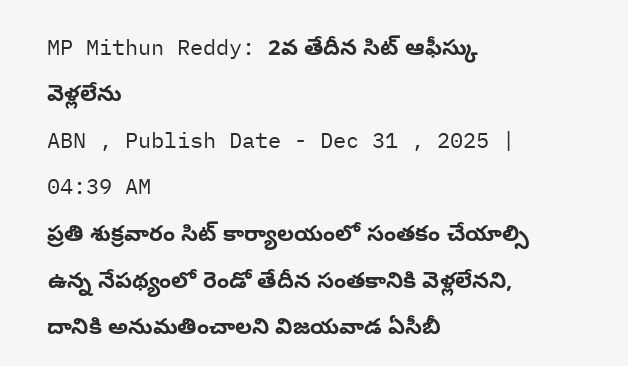MP Mithun Reddy: 2వ తేదీన సిట్ ఆఫీస్కు వెళ్లలేను
ABN , Publish Date - Dec 31 , 2025 | 04:39 AM
ప్రతి శుక్రవారం సిట్ కార్యాలయంలో సంతకం చేయాల్సి ఉన్న నేపథ్యంలో రెండో తేదీన సంతకానికి వెళ్లలేనని, దానికి అనుమతించాలని విజయవాడ ఏసీబీ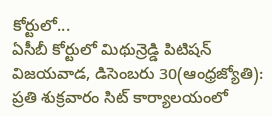కోర్టులో...
ఏసీబీ కోర్టులో మిథున్రెడ్డి పిటిషన్
విజయవాడ, డిసెంబరు 30(ఆంధ్రజ్యోతి): ప్రతి శుక్రవారం సిట్ కార్యాలయంలో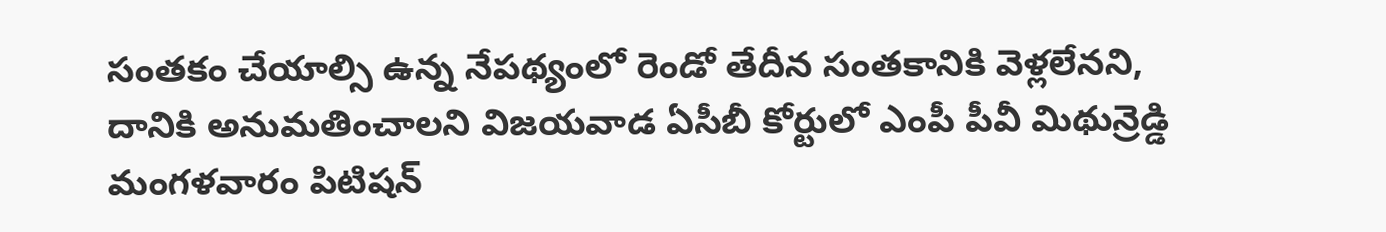సంతకం చేయాల్సి ఉన్న నేపథ్యంలో రెండో తేదీన సంతకానికి వెళ్లలేనని, దానికి అనుమతించాలని విజయవాడ ఏసీబీ కోర్టులో ఎంపీ పీవీ మిథున్రెడ్డి మంగళవారం పిటిషన్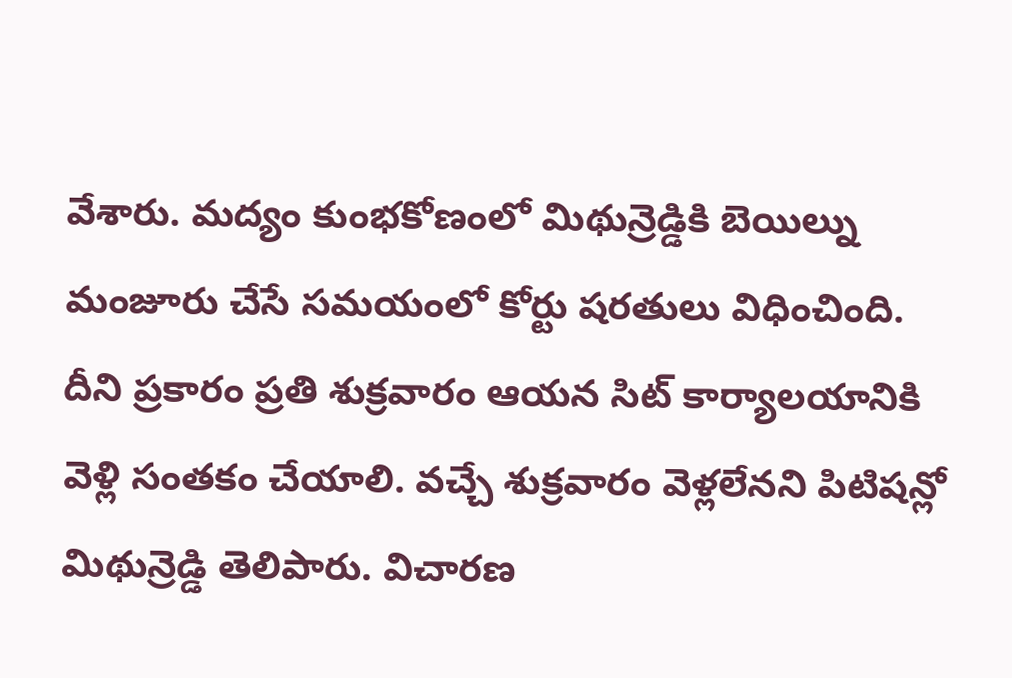వేశారు. మద్యం కుంభకోణంలో మిథున్రెడ్డికి బెయిల్ను మంజూరు చేసే సమయంలో కోర్టు షరతులు విధించింది. దీని ప్రకారం ప్రతి శుక్రవారం ఆయన సిట్ కార్యాలయానికి వెళ్లి సంతకం చేయాలి. వచ్చే శుక్రవారం వెళ్లలేనని పిటిషన్లో మిథున్రెడ్డి తెలిపారు. విచారణ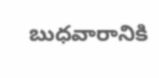బుధవారానికి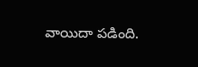వాయిదా పడింది.